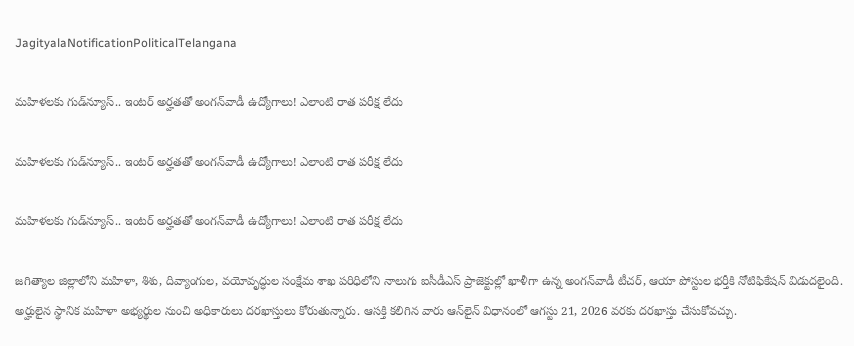JagityalaNotificationPoliticalTelangana

మహిళలకు గుడ్‌న్యూస్‌.. ఇంటర్‌ అర్హతతో అంగన్‌వాడీ ఉద్యోగాలు! ఎలాంటి రాత పరీక్ష లేదు

మహిళలకు గుడ్‌న్యూస్‌.. ఇంటర్‌ అర్హతతో అంగన్‌వాడీ ఉద్యోగాలు! ఎలాంటి రాత పరీక్ష లేదు

మహిళలకు గుడ్‌న్యూస్‌.. ఇంటర్‌ అర్హతతో అంగన్‌వాడీ ఉద్యోగాలు! ఎలాంటి రాత పరీక్ష లేదు

జగిత్యాల జిల్లాలోని మహిళా, శిశు, దివ్యాంగుల, వయోవృద్ధుల సంక్షేమ శాఖ పరిధిలోని నాలుగు ఐసీడీఎస్‌ ప్రాజెక్టుల్లో ఖాళీగా ఉన్న అంగన్‌వాడీ టీచర్‌, ఆయా పోస్టుల భర్తీకి నోటిఫికేషన్‌ విడుదలైంది. అర్హులైన స్థానిక మహిళా అభ్యర్థుల నుంచి అధికారులు దరఖాస్తులు కోరుతున్నారు. ఆసక్తి కలిగిన వారు ఆన్‌లైన్‌ విధానంలో ఆగస్టు 21, 2026 వరకు దరఖాస్తు చేసుకోవచ్చు.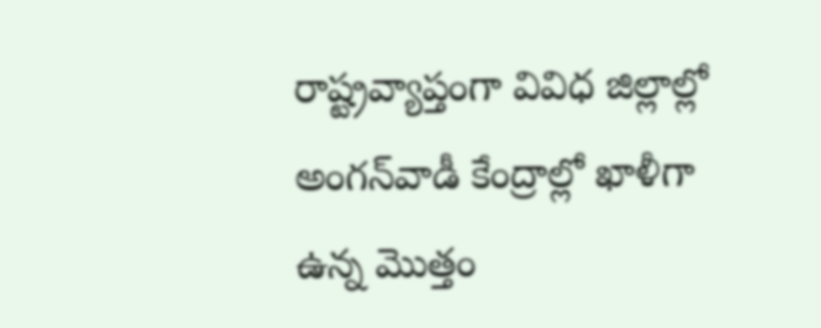రాష్ట్రవ్యాప్తంగా వివిధ జిల్లాల్లో అంగన్‌వాడీ కేంద్రాల్లో ఖాళీగా ఉన్న మొత్తం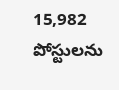15,982 పోస్టులను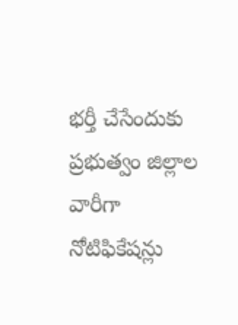భర్తీ చేసేందుకు ప్రభుత్వం జిల్లాల వారీగా నోటిఫికేషన్లు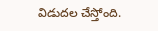విడుదల చేస్తోంది.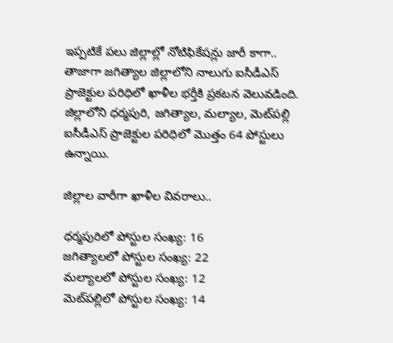ఇప్పటికే పలు జిల్లాల్లో నోటిఫికేషన్లు జారీ కాగా.. తాజాగా జగిత్యాల జిల్లాలోని నాలుగు ఐసీడీఎస్‌ ప్రాజెక్టుల పరిధిలో ఖాళీల భర్తీకి ప్రకటన వెలువడింది. జిల్లాలోని ధర్మపురి, జగిత్యాల, మల్యాల, మెట్‌పల్లి ఐసీడీఎస్‌ ప్రాజెక్టుల పరిధిలో మొత్తం 64 పోస్టులు ఉన్నాయి.

జిల్లాల వారీగా ఖాళీల వివరాలు..

ధర్మపురిలో పోస్టుల సంఖ్య: 16
జగిత్యాలలో పోస్టుల సంఖ్య: 22
మల్యాలలో పోస్టుల సంఖ్య: 12
మెట్‌పల్లిలో పోస్టుల సంఖ్య: 14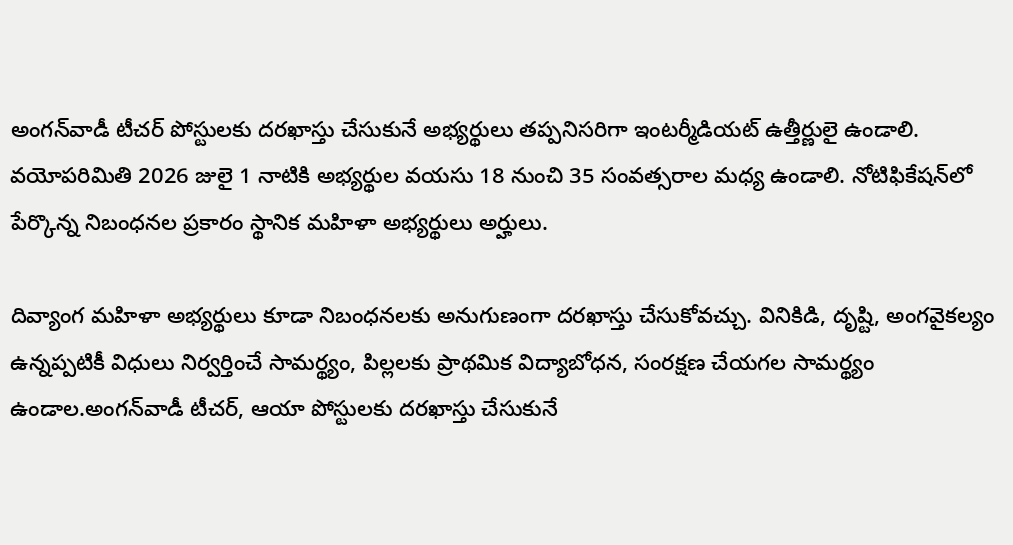అంగన్‌వాడీ టీచర్‌ పోస్టులకు దరఖాస్తు చేసుకునే అభ్యర్థులు తప్పనిసరిగా ఇంటర్మీడియట్‌ ఉత్తీర్ణులై ఉండాలి. వయోపరిమితి 2026 జులై 1 నాటికి అభ్యర్థుల వయసు 18 నుంచి 35 సంవత్సరాల మధ్య ఉండాలి. నోటిఫికేషన్‌లో పేర్కొన్న నిబంధనల ప్రకారం స్థానిక మహిళా అభ్యర్థులు అర్హులు.

దివ్యాంగ మహిళా అభ్యర్థులు కూడా నిబంధనలకు అనుగుణంగా దరఖాస్తు చేసుకోవచ్చు. వినికిడి, దృష్టి, అంగవైకల్యం ఉన్నప్పటికీ విధులు నిర్వర్తించే సామర్థ్యం, పిల్లలకు ప్రాథమిక విద్యాబోధన, సంరక్షణ చేయగల సామర్థ్యం ఉండాల.అంగన్‌వాడీ టీచర్‌, ఆయా పోస్టులకు దరఖాస్తు చేసుకునే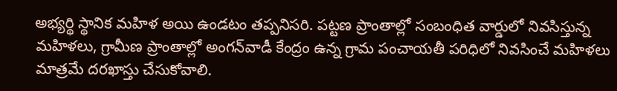అభ్యర్థి స్థానిక మహిళ అయి ఉండటం తప్పనిసరి. పట్టణ ప్రాంతాల్లో సంబంధిత వార్డులో నివసిస్తున్న మహిళలు, గ్రామీణ ప్రాంతాల్లో అంగన్‌వాడీ కేంద్రం ఉన్న గ్రామ పంచాయతీ పరిధిలో నివసించే మహిళలు మాత్రమే దరఖాస్తు చేసుకోవాలి.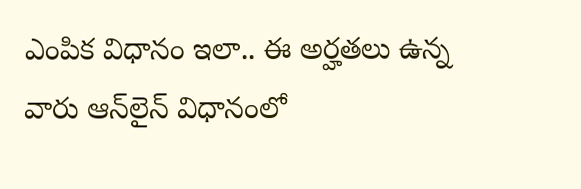ఎంపిక విధానం ఇలా.. ఈ అర్హతలు ఉన్న వారు ఆన్‌లైన్‌ విధానంలో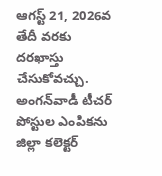ఆగస్ట్ 21, 2026వ తేదీ వరకు దరఖాస్తు చేసుకోవచ్చు. అంగన్‌వాడీ టీచర్‌ పోస్టుల ఎంపికను జిల్లా కలెక్టర్‌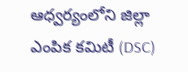ఆధ్వర్యంలోని జిల్లా ఎంపిక కమిటీ (DSC)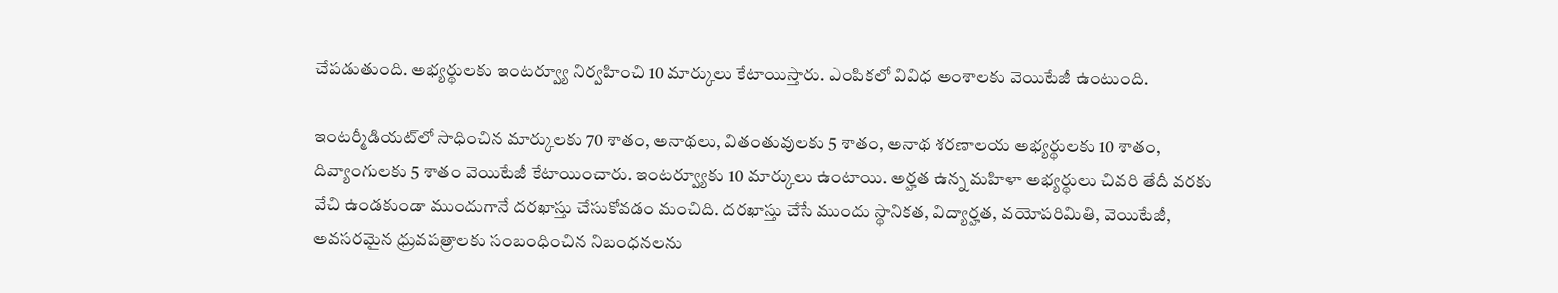చేపడుతుంది. అభ్యర్థులకు ఇంటర్వ్యూ నిర్వహించి 10 మార్కులు కేటాయిస్తారు. ఎంపికలో వివిధ అంశాలకు వెయిటేజీ ఉంటుంది.

ఇంటర్మీడియట్‌లో సాధించిన మార్కులకు 70 శాతం, అనాథలు, వితంతువులకు 5 శాతం, అనాథ శరణాలయ అభ్యర్థులకు 10 శాతం, దివ్యాంగులకు 5 శాతం వెయిటేజీ కేటాయించారు. ఇంటర్వ్యూకు 10 మార్కులు ఉంటాయి. అర్హత ఉన్న మహిళా అభ్యర్థులు చివరి తేదీ వరకు వేచి ఉండకుండా ముందుగానే దరఖాస్తు చేసుకోవడం మంచిది. దరఖాస్తు చేసే ముందు స్థానికత, విద్యార్హత, వయోపరిమితి, వెయిటేజీ, అవసరమైన ధ్రువపత్రాలకు సంబంధించిన నిబంధనలను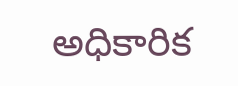అధికారిక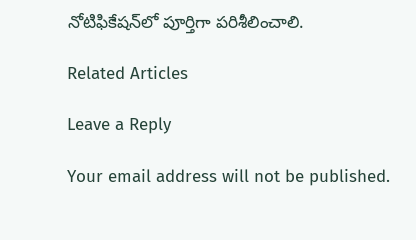నోటిఫికేషన్‌లో పూర్తిగా పరిశీలించాలి.

Related Articles

Leave a Reply

Your email address will not be published.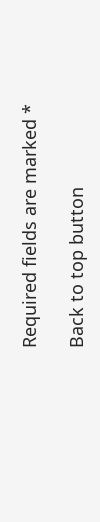Required fields are marked *

Back to top button